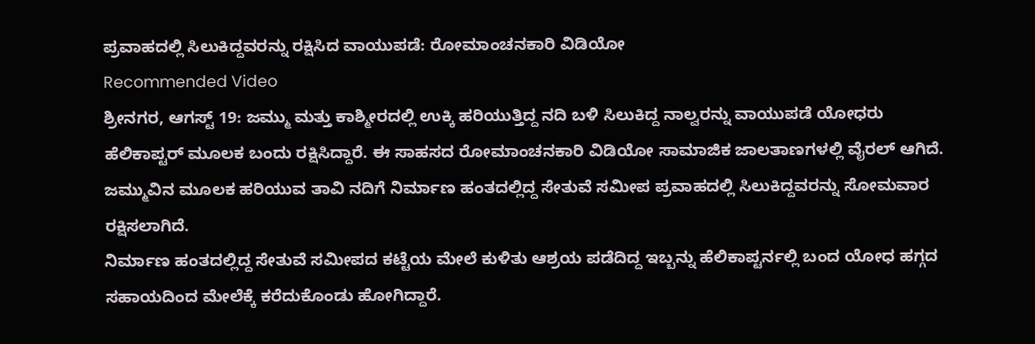ಪ್ರವಾಹದಲ್ಲಿ ಸಿಲುಕಿದ್ದವರನ್ನು ರಕ್ಷಿಸಿದ ವಾಯುಪಡೆ: ರೋಮಾಂಚನಕಾರಿ ವಿಡಿಯೋ
Recommended Video
ಶ್ರೀನಗರ, ಆಗಸ್ಟ್ 19: ಜಮ್ಮು ಮತ್ತು ಕಾಶ್ಮೀರದಲ್ಲಿ ಉಕ್ಕಿ ಹರಿಯುತ್ತಿದ್ದ ನದಿ ಬಳಿ ಸಿಲುಕಿದ್ದ ನಾಲ್ವರನ್ನು ವಾಯುಪಡೆ ಯೋಧರು ಹೆಲಿಕಾಪ್ಟರ್ ಮೂಲಕ ಬಂದು ರಕ್ಷಿಸಿದ್ದಾರೆ. ಈ ಸಾಹಸದ ರೋಮಾಂಚನಕಾರಿ ವಿಡಿಯೋ ಸಾಮಾಜಿಕ ಜಾಲತಾಣಗಳಲ್ಲಿ ವೈರಲ್ ಆಗಿದೆ.
ಜಮ್ಮುವಿನ ಮೂಲಕ ಹರಿಯುವ ತಾವಿ ನದಿಗೆ ನಿರ್ಮಾಣ ಹಂತದಲ್ಲಿದ್ದ ಸೇತುವೆ ಸಮೀಪ ಪ್ರವಾಹದಲ್ಲಿ ಸಿಲುಕಿದ್ದವರನ್ನು ಸೋಮವಾರ ರಕ್ಷಿಸಲಾಗಿದೆ.
ನಿರ್ಮಾಣ ಹಂತದಲ್ಲಿದ್ದ ಸೇತುವೆ ಸಮೀಪದ ಕಟ್ಟೆಯ ಮೇಲೆ ಕುಳಿತು ಆಶ್ರಯ ಪಡೆದಿದ್ದ ಇಬ್ಬನ್ನು ಹೆಲಿಕಾಪ್ಟರ್ನಲ್ಲಿ ಬಂದ ಯೋಧ ಹಗ್ಗದ ಸಹಾಯದಿಂದ ಮೇಲೆಕ್ಕೆ ಕರೆದುಕೊಂಡು ಹೋಗಿದ್ದಾರೆ.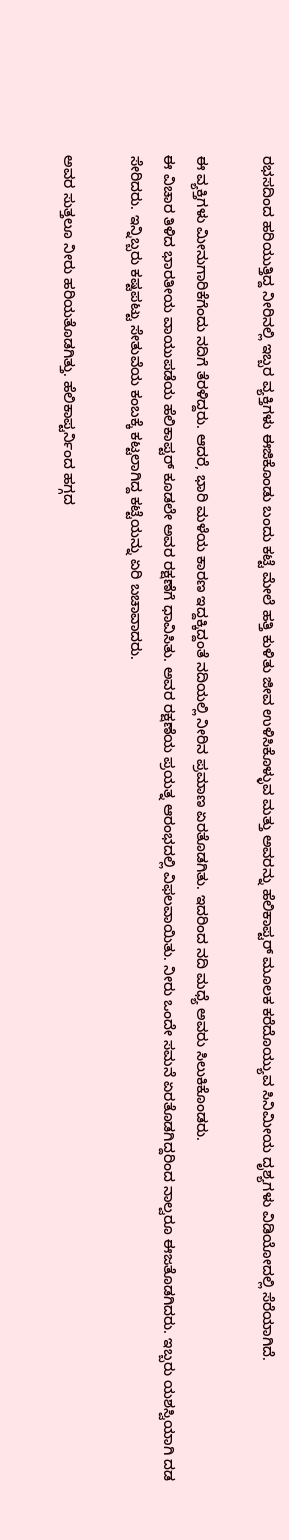ರಭಸದಿಂದ ಹರಿಯುತ್ತಿದ್ದ ನೀರಿನಲ್ಲಿ ಇಬ್ಬರ ವ್ಯಕ್ತಿಗಳು ಈಜಿಕೊಂಡು ಬಂದು ಕಟ್ಟೆ ಮೇಲೆ ಹತ್ತಿ ಕುಳಿತು ಜೀವ ಉಳಿಸಿಕೊಳ್ಳುವ ಮತ್ತು ಅವರನ್ನು ಹೆಲಿಕಾಪ್ಟರ್ ಮೂಲಕ ಕರೆದೊಯ್ಯುವ ಸಿನಿಮೀಯ ದೃಶ್ಯಗಳು ವಿಡಿಯೋದಲ್ಲಿ ಸೆರೆಯಾಗಿದೆ.

ಈ ವ್ಯಕ್ತಿಗಳು ಮೀನುಗಾರಿಕೆಗೆಂದು ನದಿಗೆ ತೆರಳಿದ್ದರು. ಆದರೆ, ಭಾರಿ ಮಳೆಯ ಕಾರಣ ಇದ್ದಕ್ಕಿದ್ದಂತೆ ನದಿಯಲ್ಲಿ ನೀರಿನ ಪ್ರಮಾಣ ಏರತೊಡಗಿತು. ಇದರಿಂದ ನದಿ ಮಧ್ಯೆ ಅವರು ಸಿಲುಕಿಕೊಂಡರು.
ಈ ವಿಚಾರ ತಿಳಿದ ಭಾರತೀಯ ವಾಯುಪಡೆಯ ಹೆಲಿಕಾಪ್ಟರ್ ಕೂಡಲೇ ಅವರ ರಕ್ಷಣೆಗೆ ಧಾವಿಸಿತು. ಅವರ ರಕ್ಷಣೆಯ ಪ್ರಯತ್ನ ಆರಂಭದಲ್ಲಿ ವಿಫಲವಾಯಿತು. ನೀರು ಒಂದೇ ಸಮನೆ ಏರತೊಡಗಿದ್ದರಿಂದ ನಾಲ್ವರೂ ಈಜತೊಡಗಿದರು. ಇಬ್ಬರು ಯಶಸ್ವಿಯಾಗಿ ದಡ ಸೇರಿದರು. ಇನ್ನಿಬ್ಬರು ಕಷ್ಟಪಟ್ಟು ಸೇತುವೆಯ ಕಂಬಕ್ಕೆ ಕಟ್ಟಲಾಗಿದ್ದ ಕಟ್ಟೆಯನ್ನು ಏರಿ ಬಚಾವಾದರು.

ಅವರ ಸುತ್ತಲೂ ನೀರು ಹರಿಯತೊಡಗಿತ್ತು. ಹೆಲಿಕಾಪ್ಟರ್ನಿಂದ ಹಗ್ಗದ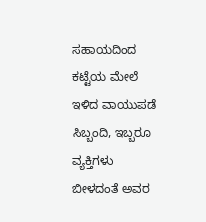ಸಹಾಯದಿಂದ ಕಟ್ಟೆಯ ಮೇಲೆ ಇಳಿದ ವಾಯುಪಡೆ ಸಿಬ್ಬಂದಿ, ಇಬ್ಬರೂ ವ್ಯಕ್ತಿಗಳು ಬೀಳದಂತೆ ಅವರ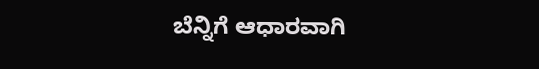ಬೆನ್ನಿಗೆ ಆಧಾರವಾಗಿ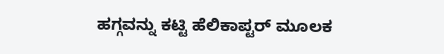ಹಗ್ಗವನ್ನು ಕಟ್ಟಿ ಹೆಲಿಕಾಪ್ಟರ್ ಮೂಲಕ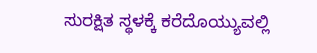ಸುರಕ್ಷಿತ ಸ್ಥಳಕ್ಕೆ ಕರೆದೊಯ್ಯುವಲ್ಲಿ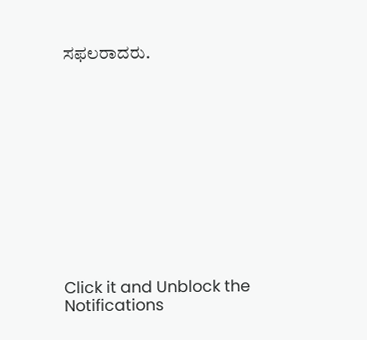ಸಫಲರಾದರು.












Click it and Unblock the Notifications